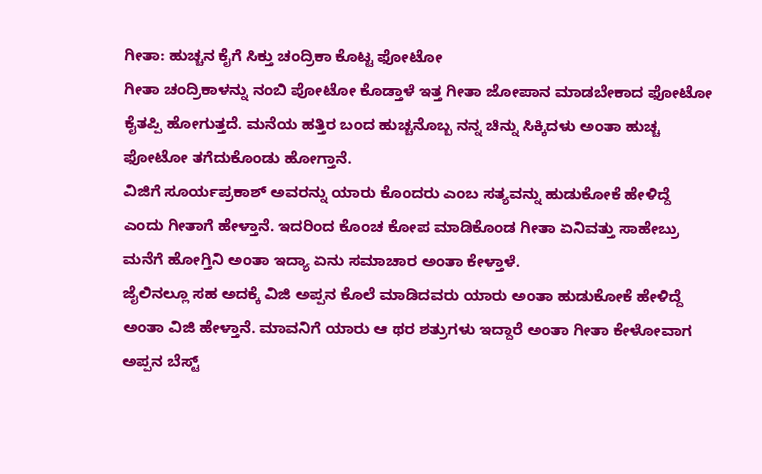ಗೀತಾ: ಹುಚ್ಚನ ಕೈಗೆ ಸಿಕ್ತು ಚಂದ್ರಿಕಾ ಕೊಟ್ಟ ಫೋಟೋ
ಗೀತಾ ಚಂದ್ರಿಕಾಳನ್ನು ನಂಬಿ ಪೋಟೋ ಕೊಡ್ತಾಳೆ ಇತ್ತ ಗೀತಾ ಜೋಪಾನ ಮಾಡಬೇಕಾದ ಫೋಟೋ ಕೈತಪ್ಪಿ ಹೋಗುತ್ತದೆ. ಮನೆಯ ಹತ್ತಿರ ಬಂದ ಹುಚ್ಚನೊಬ್ಬ ನನ್ನ ಚಿನ್ನು ಸಿಕ್ಕಿದಳು ಅಂತಾ ಹುಚ್ಚ ಫೋಟೋ ತಗೆದುಕೊಂಡು ಹೋಗ್ತಾನೆ.
ವಿಜಿಗೆ ಸೂರ್ಯಪ್ರಕಾಶ್ ಅವರನ್ನು ಯಾರು ಕೊಂದರು ಎಂಬ ಸತ್ಯವನ್ನು ಹುಡುಕೋಕೆ ಹೇಳಿದ್ದೆ ಎಂದು ಗೀತಾಗೆ ಹೇಳ್ತಾನೆ. ಇದರಿಂದ ಕೊಂಚ ಕೋಪ ಮಾಡಿಕೊಂಡ ಗೀತಾ ಏನಿವತ್ತು ಸಾಹೇಬ್ರು ಮನೆಗೆ ಹೋಗ್ತಿನಿ ಅಂತಾ ಇದ್ಯಾ ಏನು ಸಮಾಚಾರ ಅಂತಾ ಕೇಳ್ತಾಳೆ.
ಜೈಲಿನಲ್ಲೂ ಸಹ ಅದಕ್ಕೆ ವಿಜಿ ಅಪ್ಪನ ಕೊಲೆ ಮಾಡಿದವರು ಯಾರು ಅಂತಾ ಹುಡುಕೋಕೆ ಹೇಳಿದ್ದೆ ಅಂತಾ ವಿಜಿ ಹೇಳ್ತಾನೆ. ಮಾವನಿಗೆ ಯಾರು ಆ ಥರ ಶತ್ರುಗಳು ಇದ್ದಾರೆ ಅಂತಾ ಗೀತಾ ಕೇಳೋವಾಗ ಅಪ್ಪನ ಬೆಸ್ಟ್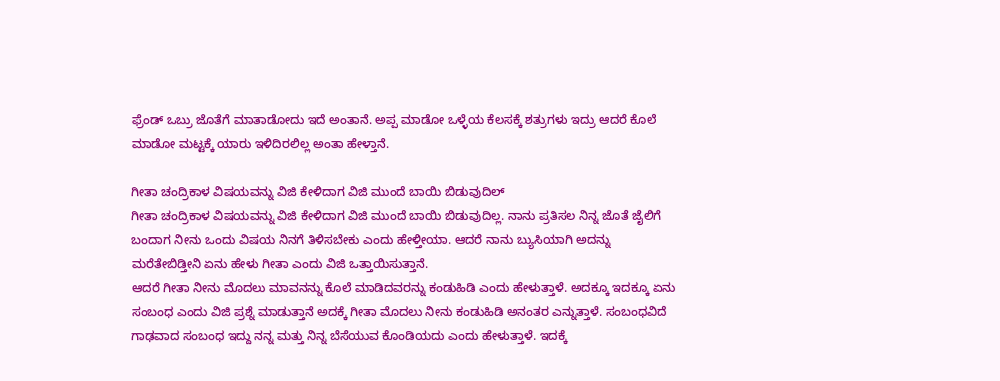ಫ್ರೆಂಡ್ ಒಬ್ರು ಜೊತೆಗೆ ಮಾತಾಡೋದು ಇದೆ ಅಂತಾನೆ. ಅಪ್ಪ ಮಾಡೋ ಒಳ್ಳೆಯ ಕೆಲಸಕ್ಕೆ ಶತ್ರುಗಳು ಇದ್ರು ಆದರೆ ಕೊಲೆ ಮಾಡೋ ಮಟ್ಟಕ್ಕೆ ಯಾರು ಇಳಿದಿರಲಿಲ್ಲ ಅಂತಾ ಹೇಳ್ತಾನೆ.

ಗೀತಾ ಚಂದ್ರಿಕಾಳ ವಿಷಯವನ್ನು ವಿಜಿ ಕೇಳಿದಾಗ ವಿಜಿ ಮುಂದೆ ಬಾಯಿ ಬಿಡುವುದಿಲ್
ಗೀತಾ ಚಂದ್ರಿಕಾಳ ವಿಷಯವನ್ನು ವಿಜಿ ಕೇಳಿದಾಗ ವಿಜಿ ಮುಂದೆ ಬಾಯಿ ಬಿಡುವುದಿಲ್ಲ. ನಾನು ಪ್ರತಿಸಲ ನಿನ್ನ ಜೊತೆ ಜೈಲಿಗೆ ಬಂದಾಗ ನೀನು ಒಂದು ವಿಷಯ ನಿನಗೆ ತಿಳಿಸಬೇಕು ಎಂದು ಹೇಳ್ತೀಯಾ. ಆದರೆ ನಾನು ಬ್ಯುಸಿಯಾಗಿ ಅದನ್ನು ಮರೆತೇಬಿಡ್ತೀನಿ ಏನು ಹೇಳು ಗೀತಾ ಎಂದು ವಿಜಿ ಒತ್ತಾಯಿಸುತ್ತಾನೆ.
ಆದರೆ ಗೀತಾ ನೀನು ಮೊದಲು ಮಾವನನ್ನು ಕೊಲೆ ಮಾಡಿದವರನ್ನು ಕಂಡುಹಿಡಿ ಎಂದು ಹೇಳುತ್ತಾಳೆ. ಅದಕ್ಕೂ ಇದಕ್ಕೂ ಏನು ಸಂಬಂಧ ಎಂದು ವಿಜಿ ಪ್ರಶ್ನೆ ಮಾಡುತ್ತಾನೆ ಅದಕ್ಕೆ ಗೀತಾ ಮೊದಲು ನೀನು ಕಂಡುಹಿಡಿ ಅನಂತರ ಎನ್ನುತ್ತಾಳೆ. ಸಂಬಂಧವಿದೆ ಗಾಢವಾದ ಸಂಬಂಧ ಇದ್ದು ನನ್ನ ಮತ್ತು ನಿನ್ನ ಬೆಸೆಯುವ ಕೊಂಡಿಯದು ಎಂದು ಹೇಳುತ್ತಾಳೆ. ಇದಕ್ಕೆ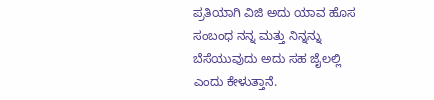ಪ್ರತಿಯಾಗಿ ವಿಜಿ ಅದು ಯಾವ ಹೊಸ ಸಂಬಂಧ ನನ್ನ ಮತ್ತು ನಿನ್ನನ್ನು ಬೆಸೆಯುವುದು ಅದು ಸಹ ಜೈಲಲ್ಲಿ ಎಂದು ಕೇಳುತ್ತಾನೆ.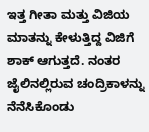ಇತ್ತ ಗೀತಾ ಮತ್ತು ವಿಜಿಯ ಮಾತನ್ನು ಕೇಳುತ್ತಿದ್ದ ವಿಜಿಗೆ ಶಾಕ್ ಆಗುತ್ತದೆ. ನಂತರ ಜೈಲಿನಲ್ಲಿರುವ ಚಂದ್ರಿಕಾಳನ್ನು ನೆನೆಸಿಕೊಂಡು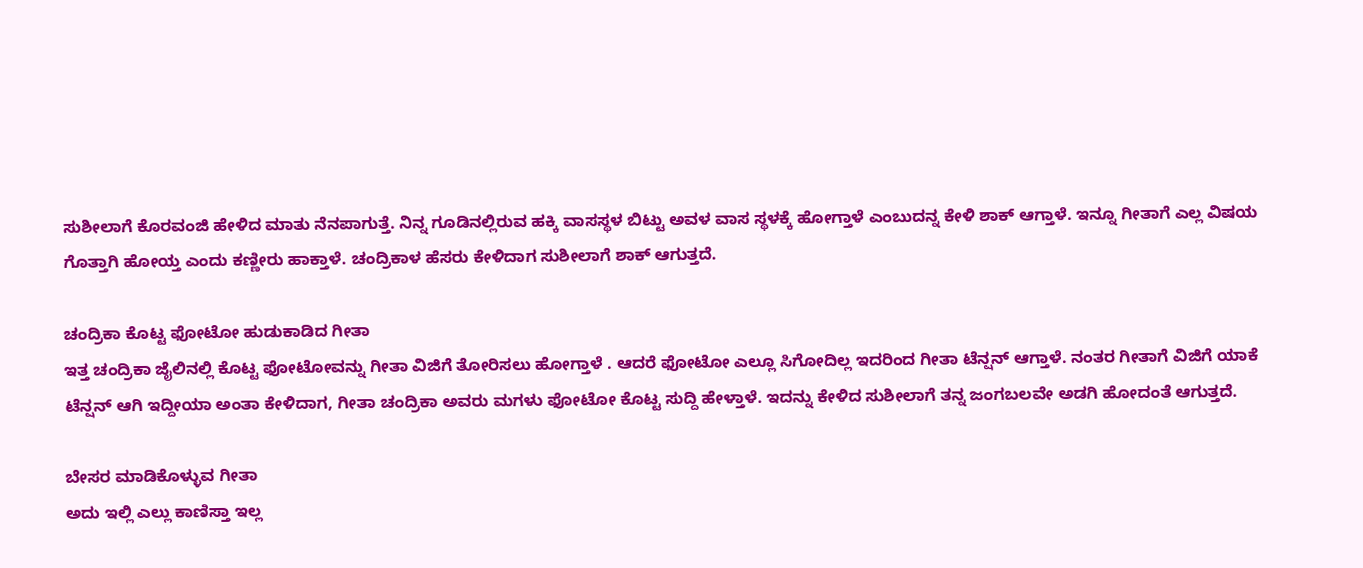ಸುಶೀಲಾಗೆ ಕೊರವಂಜಿ ಹೇಳಿದ ಮಾತು ನೆನಪಾಗುತ್ತೆ. ನಿನ್ನ ಗೂಡಿನಲ್ಲಿರುವ ಹಕ್ಕಿ ವಾಸಸ್ಥಳ ಬಿಟ್ಟು ಅವಳ ವಾಸ ಸ್ಥಳಕ್ಕೆ ಹೋಗ್ತಾಳೆ ಎಂಬುದನ್ನ ಕೇಳಿ ಶಾಕ್ ಆಗ್ತಾಳೆ. ಇನ್ನೂ ಗೀತಾಗೆ ಎಲ್ಲ ವಿಷಯ ಗೊತ್ತಾಗಿ ಹೋಯ್ತ ಎಂದು ಕಣ್ಣೀರು ಹಾಕ್ತಾಳೆ. ಚಂದ್ರಿಕಾಳ ಹೆಸರು ಕೇಳಿದಾಗ ಸುಶೀಲಾಗೆ ಶಾಕ್ ಆಗುತ್ತದೆ.

ಚಂದ್ರಿಕಾ ಕೊಟ್ಟ ಫೋಟೋ ಹುಡುಕಾಡಿದ ಗೀತಾ
ಇತ್ತ ಚಂದ್ರಿಕಾ ಜೈಲಿನಲ್ಲಿ ಕೊಟ್ಟ ಫೋಟೋವನ್ನು ಗೀತಾ ವಿಜಿಗೆ ತೋರಿಸಲು ಹೋಗ್ತಾಳೆ . ಆದರೆ ಫೋಟೋ ಎಲ್ಲೂ ಸಿಗೋದಿಲ್ಲ ಇದರಿಂದ ಗೀತಾ ಟೆನ್ಷನ್ ಆಗ್ತಾಳೆ. ನಂತರ ಗೀತಾಗೆ ವಿಜಿಗೆ ಯಾಕೆ ಟೆನ್ಷನ್ ಆಗಿ ಇದ್ದೀಯಾ ಅಂತಾ ಕೇಳಿದಾಗ, ಗೀತಾ ಚಂದ್ರಿಕಾ ಅವರು ಮಗಳು ಫೋಟೋ ಕೊಟ್ಟ ಸುದ್ದಿ ಹೇಳ್ತಾಳೆ. ಇದನ್ನು ಕೇಳಿದ ಸುಶೀಲಾಗೆ ತನ್ನ ಜಂಗಬಲವೇ ಅಡಗಿ ಹೋದಂತೆ ಆಗುತ್ತದೆ.

ಬೇಸರ ಮಾಡಿಕೊಳ್ಳುವ ಗೀತಾ
ಅದು ಇಲ್ಲಿ ಎಲ್ಲು ಕಾಣಿಸ್ತಾ ಇಲ್ಲ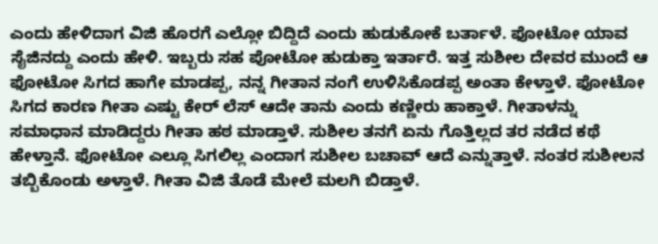ಎಂದು ಹೇಳಿದಾಗ ವಿಜಿ ಹೊರಗೆ ಎಲ್ಲೋ ಬಿದ್ದಿದೆ ಎಂದು ಹುಡುಕೋಕೆ ಬರ್ತಾಳೆ. ಫೋಟೋ ಯಾವ ಸೈಜಿನದ್ದು ಎಂದು ಹೇಳಿ. ಇಬ್ಬರು ಸಹ ಪೋಟೋ ಹುಡುಕ್ತಾ ಇರ್ತಾರೆ. ಇತ್ತ ಸುಶೀಲ ದೇವರ ಮುಂದೆ ಆ ಫೋಟೋ ಸಿಗದ ಹಾಗೇ ಮಾಡಪ್ಪ, ನನ್ನ ಗೀತಾನ ನಂಗೆ ಉಳಿಸಿಕೊಡಪ್ಪ ಅಂತಾ ಕೇಳ್ತಾಳೆ. ಫೋಟೋ ಸಿಗದ ಕಾರಣ ಗೀತಾ ಎಷ್ಟು ಕೇರ್ ಲೆಸ್ ಆದೇ ತಾನು ಎಂದು ಕಣ್ಣೀರು ಹಾಕ್ತಾಳೆ. ಗೀತಾಳನ್ನು ಸಮಾಧಾನ ಮಾಡಿದ್ದರು ಗೀತಾ ಹಠ ಮಾಡ್ತಾಳೆ. ಸುಶೀಲ ತನಗೆ ಏನು ಗೊತ್ತಿಲ್ಲದ ತರ ನಡೆದ ಕಥೆ ಹೇಳ್ತಾನೆ. ಫೋಟೋ ಎಲ್ಲೂ ಸಿಗಲಿಲ್ಲ ಎಂದಾಗ ಸುಶೀಲ ಬಚಾವ್ ಆದೆ ಎನ್ನುತ್ತಾಳೆ. ನಂತರ ಸುಶೀಲನ ತಬ್ಬಿಕೊಂಡು ಅಳ್ತಾಳೆ. ಗೀತಾ ವಿಜಿ ತೊಡೆ ಮೇಲೆ ಮಲಗಿ ಬಿಡ್ತಾಳೆ.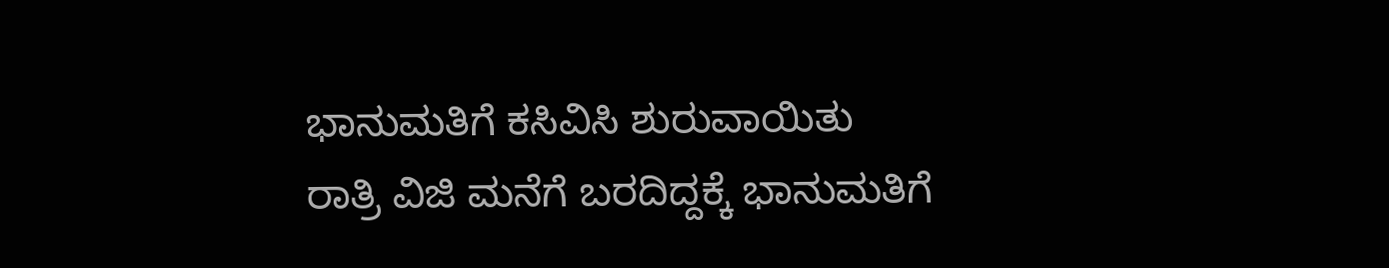ಭಾನುಮತಿಗೆ ಕಸಿವಿಸಿ ಶುರುವಾಯಿತು
ರಾತ್ರಿ ವಿಜಿ ಮನೆಗೆ ಬರದಿದ್ದಕ್ಕೆ ಭಾನುಮತಿಗೆ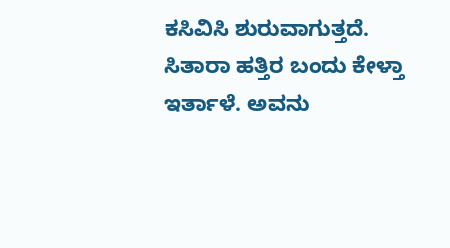ಕಸಿವಿಸಿ ಶುರುವಾಗುತ್ತದೆ. ಸಿತಾರಾ ಹತ್ತಿರ ಬಂದು ಕೇಳ್ತಾ ಇರ್ತಾಳೆ. ಅವನು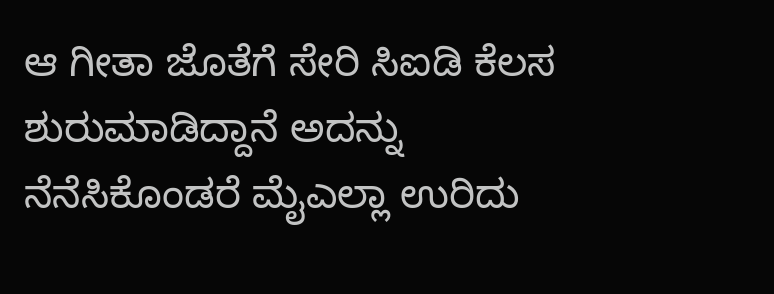ಆ ಗೀತಾ ಜೊತೆಗೆ ಸೇರಿ ಸಿಐಡಿ ಕೆಲಸ ಶುರುಮಾಡಿದ್ದಾನೆ ಅದನ್ನು ನೆನೆಸಿಕೊಂಡರೆ ಮೈಎಲ್ಲಾ ಉರಿದು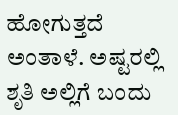ಹೋಗುತ್ತದೆ ಅಂತಾಳೆ. ಅಷ್ಟರಲ್ಲಿ ಶೃತಿ ಅಲ್ಲಿಗೆ ಬಂದು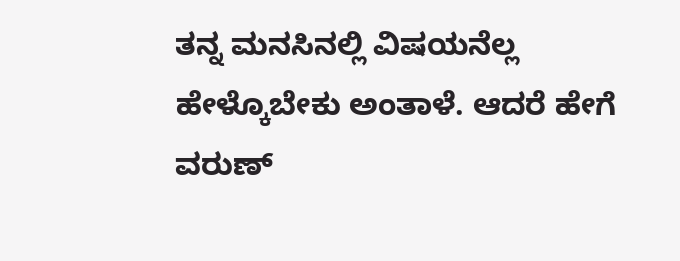ತನ್ನ ಮನಸಿನಲ್ಲಿ ವಿಷಯನೆಲ್ಲ ಹೇಳ್ಕೊಬೇಕು ಅಂತಾಳೆ. ಆದರೆ ಹೇಗೆ ವರುಣ್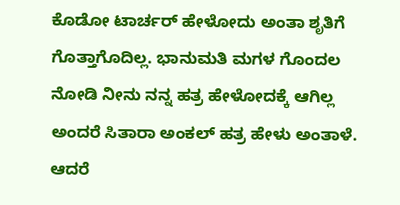ಕೊಡೋ ಟಾರ್ಚರ್ ಹೇಳೋದು ಅಂತಾ ಶೃತಿಗೆ ಗೊತ್ತಾಗೊದಿಲ್ಲ. ಭಾನುಮತಿ ಮಗಳ ಗೊಂದಲ ನೋಡಿ ನೀನು ನನ್ನ ಹತ್ರ ಹೇಳೋದಕ್ಕೆ ಆಗಿಲ್ಲ ಅಂದರೆ ಸಿತಾರಾ ಅಂಕಲ್ ಹತ್ರ ಹೇಳು ಅಂತಾಳೆ. ಆದರೆ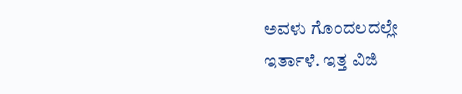ಅವಳು ಗೊಂದಲದಲ್ಲೇ ಇರ್ತಾಳೆ. ಇತ್ತ ವಿಜಿ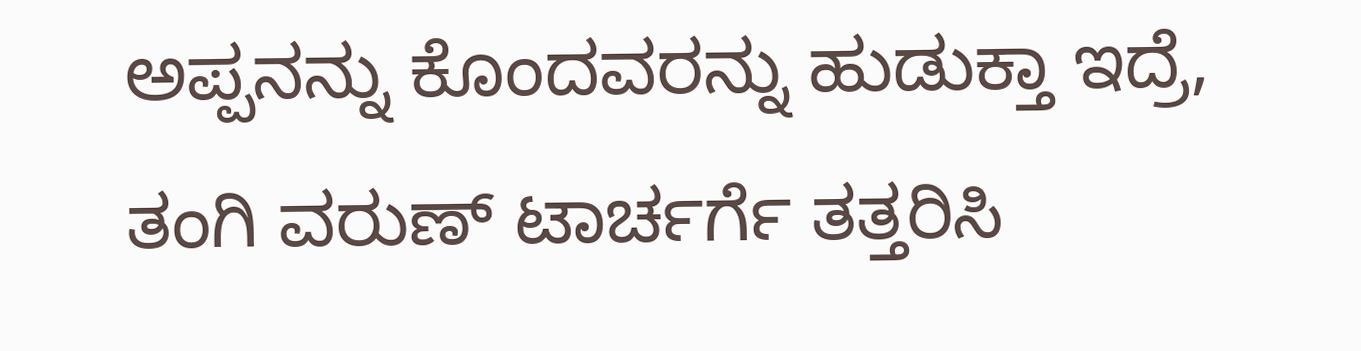ಅಪ್ಪನನ್ನು ಕೊಂದವರನ್ನು ಹುಡುಕ್ತಾ ಇದ್ರೆ, ತಂಗಿ ವರುಣ್ ಟಾರ್ಚರ್ಗೆ ತತ್ತರಿಸಿ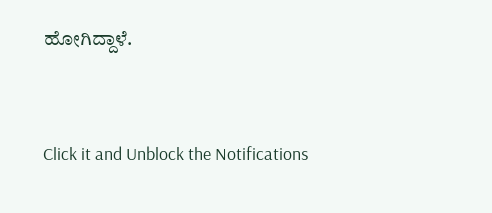ಹೋಗಿದ್ದಾಳೆ.


Click it and Unblock the Notifications